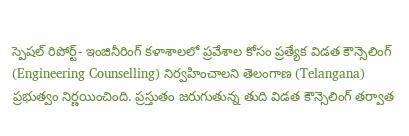స్పెషల్ రిపోర్ట్- ఇంజినీరింగ్ కళాశాలలో ప్రవేశాల కోసం ప్రత్యేక విడత కౌన్సెలింగ్ (Engineering Counselling) నిర్వహించాలని తెలంగాణ (Telangana) ప్రభుత్వం నిర్ణయించింది. ప్రస్తుతం జరుగుతున్న తుది విడత కౌన్సెలింగ్ తర్వాత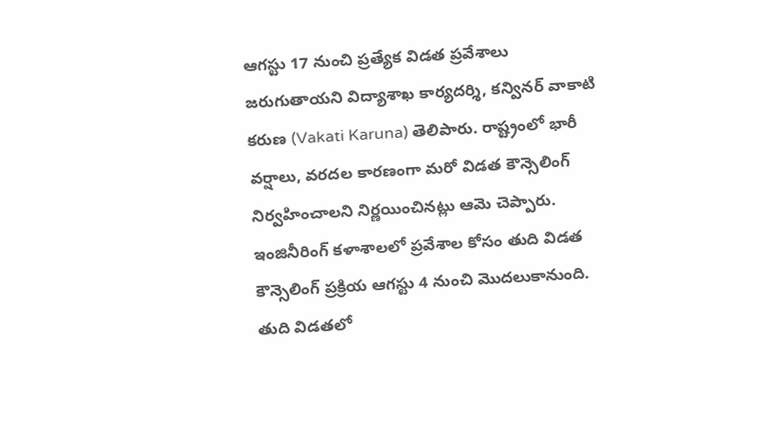ఆగస్టు 17 నుంచి ప్రత్యేక విడత ప్రవేశాలు జరుగుతాయని విద్యాశాఖ కార్యదర్శి, కన్వినర్ వాకాటి కరుణ (Vakati Karuna) తెలిపారు. రాష్ట్రంలో భారీ వర్షాలు, వరదల కారణంగా మరో విడత కౌన్సెలింగ్ నిర్వహించాలని నిర్ణయించినట్లు ఆమె చెప్పారు.
ఇంజినీరింగ్ కళాశాలలో ప్రవేశాల కోసం తుది విడత కౌన్సెలింగ్ ప్రక్రియ ఆగస్టు 4 నుంచి మొదలుకానుంది. తుది విడతలో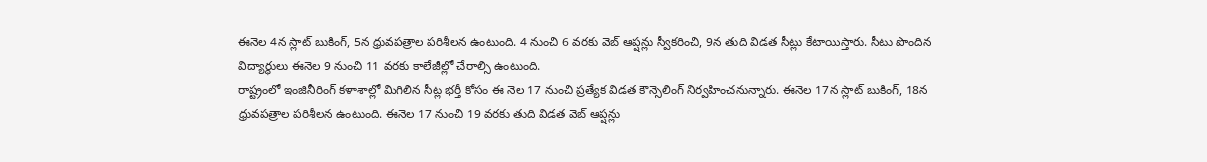ఈనెల 4న స్లాట్ బుకింగ్, 5న ధ్రువపత్రాల పరిశీలన ఉంటుంది. 4 నుంచి 6 వరకు వెబ్ ఆప్షన్లు స్వీకరించి, 9న తుది విడత సీట్లు కేటాయిస్తారు. సీటు పొందిన విద్యార్థులు ఈనెల 9 నుంచి 11 వరకు కాలేజీల్లో చేరాల్సి ఉంటుంది.
రాష్ట్రంలో ఇంజినీరింగ్ కళాశాల్లో మిగిలిన సీట్ల భర్తీ కోసం ఈ నెల 17 నుంచి ప్రత్యేక విడత కౌన్సెలింగ్ నిర్వహించనున్నారు. ఈనెల 17న స్లాట్ బుకింగ్, 18న ధ్రువపత్రాల పరిశీలన ఉంటుంది. ఈనెల 17 నుంచి 19 వరకు తుది విడత వెబ్ ఆప్షన్లు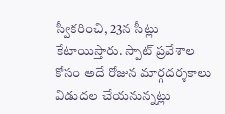స్వీకరించి, 23న సీట్లు కేటాయిస్తారు. స్పాట్ ప్రవేశాల కోసం అదే రోజున మార్గదర్శకాలు విడుదల చేయనున్నట్లు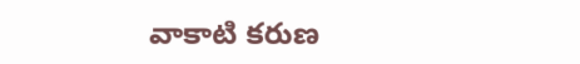వాకాటి కరుణ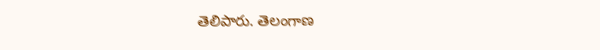తెలిపారు. తెలంగాణ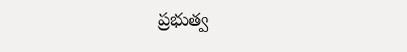ప్రభుత్వ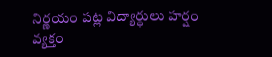నిర్ణయం పట్ల విద్యార్ధులు హర్షం వ్యక్తం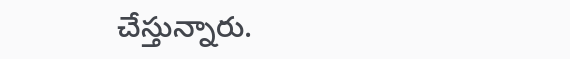చేస్తున్నారు.